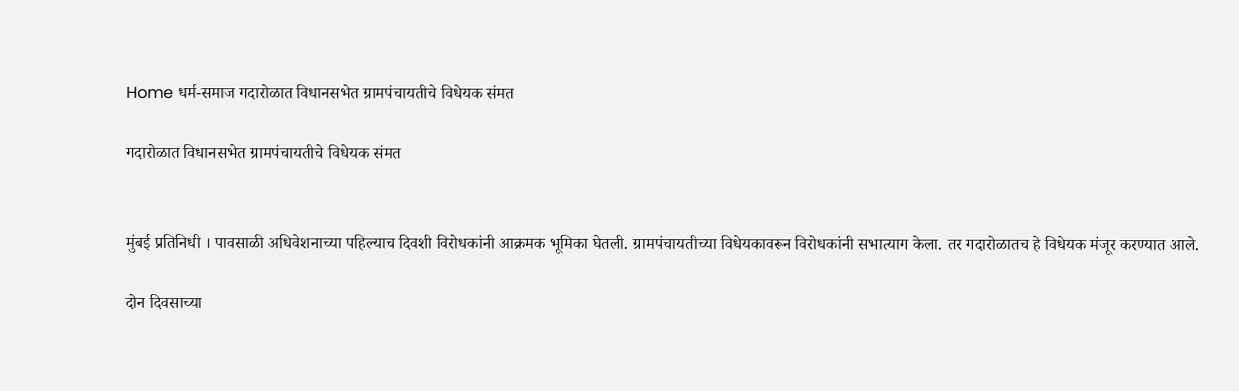Home धर्म-समाज गदारोळात विधानसभेत ग्रामपंचायतीचे विधेयक संमत

गदारोळात विधानसभेत ग्रामपंचायतीचे विधेयक संमत


मुंबई प्रतिनिधी । पावसाळी अधिवेशनाच्या पहिल्याच दिवशी विरोधकांनी आक्रमक भूमिका घेतली. ग्रामपंचायतीच्या विधेयकावरून विरोधकांनी सभात्याग केला. तर गदारोळातच हे विधेयक मंजूर करण्यात आले.

दोन दिवसाच्या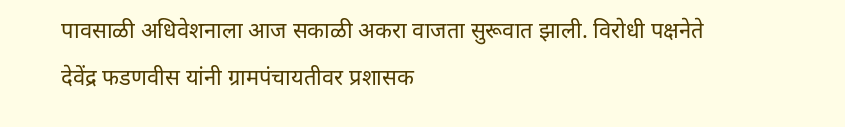पावसाळी अधिवेशनाला आज सकाळी अकरा वाजता सुरूवात झाली. विरोधी पक्षनेते देवेंद्र फडणवीस यांनी ग्रामपंचायतीवर प्रशासक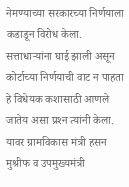नेमण्याच्या सरकारच्या निर्णयाला कडाडून विरोध केला. सत्ताधार्‍यांना घाई झाली असून कोर्टाच्या निर्णयाची वाट न पाहता हे विधेयक कशासाठी आणले जातेय असा प्रश्‍न त्यांनी केला. यावर ग्रामविकास मंत्री हसन मुश्रीफ व उपमुख्यमंत्री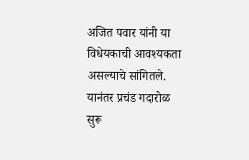अजित पवार यांनी या विधेयकाची आवश्यकता असल्याचे सांगितले. यानंतर प्रचंड गदारोळ सुरू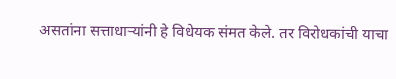असतांना सत्ताधार्‍यांनी हे विधेयक संमत केले. तर विरोधकांची याचा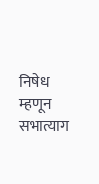निषेध म्हणून सभात्याग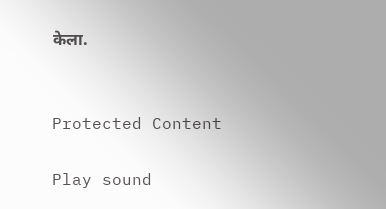केला.


Protected Content

Play sound